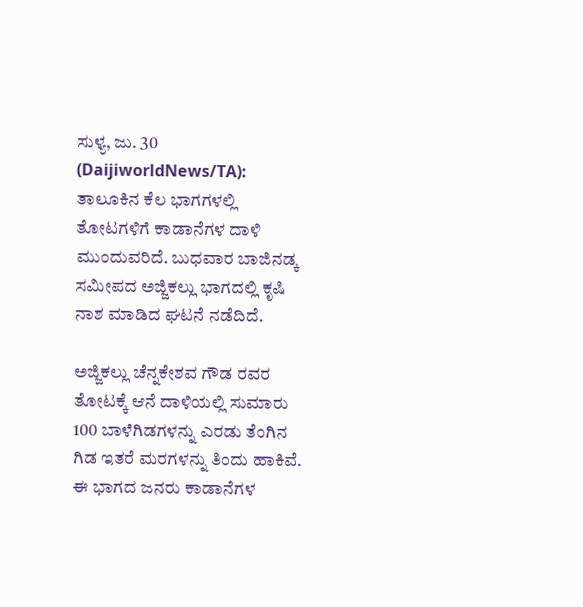ಸುಳ್ಯ, ಜು. 30 (DaijiworldNews/TA): ತಾಲೂಕಿನ ಕೆಲ ಭಾಗಗಳಲ್ಲಿ ತೋಟಗಳಿಗೆ ಕಾಡಾನೆಗಳ ದಾಳಿ ಮುಂದುವರಿದೆ. ಬುಧವಾರ ಬಾಜಿನಡ್ಕ ಸಮೀಪದ ಅಜ್ಜಿಕಲ್ಲು ಭಾಗದಲ್ಲಿ ಕೃಷಿ ನಾಶ ಮಾಡಿದ ಘಟನೆ ನಡೆದಿದೆ.

ಅಜ್ಜಿಕಲ್ಲು ಚೆನ್ನಕೇಶವ ಗೌಡ ರವರ ತೋಟಕ್ಕೆ ಆನೆ ದಾಳಿಯಲ್ಲಿ ಸುಮಾರು 100 ಬಾಳೆಗಿಡಗಳನ್ನು ಎರಡು ತೆಂಗಿನ ಗಿಡ ಇತರೆ ಮರಗಳನ್ನು ತಿಂದು ಹಾಕಿವೆ. ಈ ಭಾಗದ ಜನರು ಕಾಡಾನೆಗಳ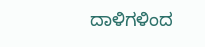ದಾಳಿಗಳಿಂದ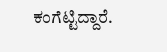ಕಂಗೆಟ್ಟಿದ್ದಾರೆ.